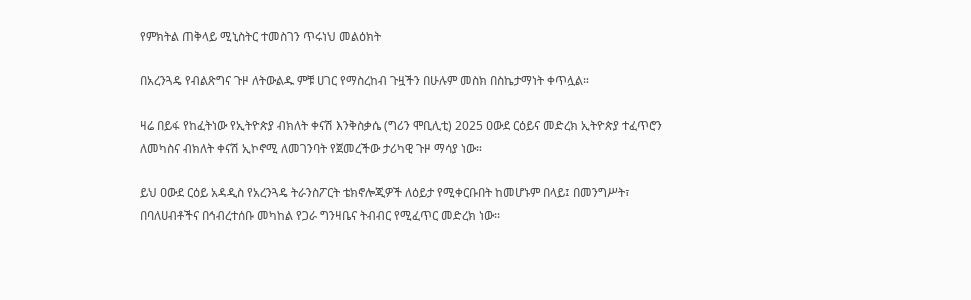የምክትል ጠቅላይ ሚኒስትር ተመስገን ጥሩነህ መልዕክት

በአረንጓዴ የብልጽግና ጉዞ ለትውልዱ ምቹ ሀገር የማስረከብ ጉዟችን በሁሉም መስክ በስኬታማነት ቀጥሏል።

ዛሬ በይፋ የከፈትነው የኢትዮጵያ ብክለት ቀናሽ እንቅስቃሴ (ግሪን ሞቢሊቲ) 2025 ዐውደ ርዕይና መድረክ ኢትዮጵያ ተፈጥሮን ለመካስና ብክለት ቀናሽ ኢኮኖሚ ለመገንባት የጀመረችው ታሪካዊ ጉዞ ማሳያ ነው።

ይህ ዐውደ ርዕይ አዳዲስ የአረንጓዴ ትራንስፖርት ቴክኖሎጂዎች ለዕይታ የሚቀርቡበት ከመሆኑም በላይ፤ በመንግሥት፣ በባለሀብቶችና በኅብረተሰቡ መካከል የጋራ ግንዛቤና ትብብር የሚፈጥር መድረክ ነው፡፡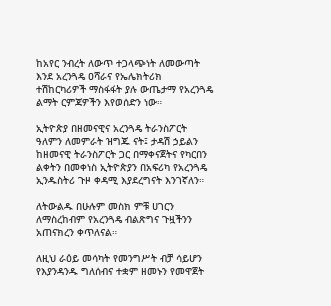ከአየር ንብረት ለውጥ ተጋላጭነት ለመውጣት እንደ አረንጓዴ ዐሻራና የኤሌክትሪክ ተሽከርካሪዎች ማስፋፋት ያሉ ውጤታማ የአረንጓዴ ልማት ርምጃዎችን እየወሰድን ነው።

ኢትዮጵያ በዘመናዊና አረንጓዴ ትራንስፖርት ዓለምን ለመምራት ዝግጁ ናት፤ ታዳሽ ኃይልን ከዘመናዊ ትራንስፖርት ጋር በማቀናጀትና የካርበን ልቀትን በመቀነስ ኢትዮጵያን በአፍሪካ የአረንጓዴ ኢንዱስትሪ ጉዞ ቀዳሚ እያደረግናት እንገኛለን።

ለትውልዱ በሁሉም መስክ ምቹ ሀገርን ለማስረከብም የአረንጓዴ ብልጽግና ጉዟችንን አጠናክረን ቀጥለናል።

ለዚህ ራዕይ መሳካት የመንግሥት ብቻ ሳይሆን የእያንዳንዱ ግለሰብና ተቋም ዘመኑን የመዋጀት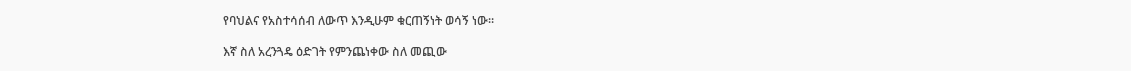የባህልና የአስተሳሰብ ለውጥ እንዲሁም ቁርጠኝነት ወሳኝ ነው።

እኛ ስለ አረንጓዴ ዕድገት የምንጨነቀው ስለ መጪው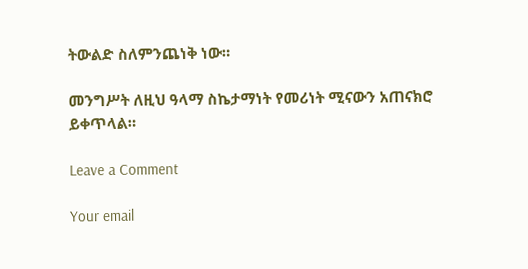ትውልድ ስለምንጨነቅ ነው።

መንግሥት ለዚህ ዓላማ ስኬታማነት የመሪነት ሚናውን አጠናክሮ ይቀጥላል።

Leave a Comment

Your email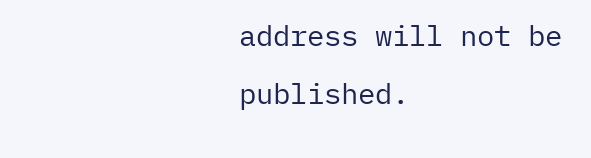address will not be published.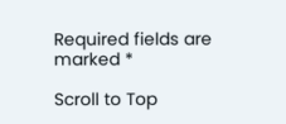Required fields are marked *

Scroll to Top